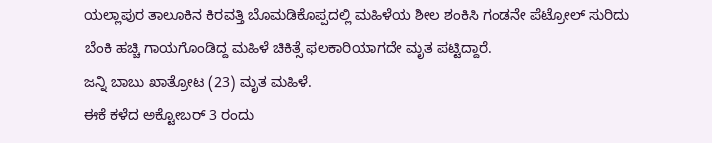ಯಲ್ಲಾಪುರ ತಾಲೂಕಿನ ಕಿರವತ್ತಿ ಬೊಮಡಿಕೊಪ್ಪದಲ್ಲಿ ಮಹಿಳೆಯ ಶೀಲ ಶಂಕಿಸಿ ಗಂಡನೇ ಪೆಟ್ರೋಲ್ ಸುರಿದು ಬೆಂಕಿ ಹಚ್ಚಿ ಗಾಯಗೊಂಡಿದ್ದ ಮಹಿಳೆ ಚಿಕಿತ್ಸೆ ಫಲಕಾರಿಯಾಗದೇ ಮೃತ ಪಟ್ಟಿದ್ದಾರೆ.
ಜನ್ನಿ ಬಾಬು ಖಾತ್ರೋಟ (23) ಮೃತ ಮಹಿಳೆ.
ಈಕೆ ಕಳೆದ ಅಕ್ಟೋಬರ್ 3 ರಂದು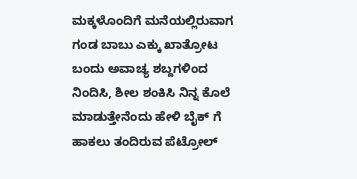ಮಕ್ಕಳೊಂದಿಗೆ ಮನೆಯಲ್ಲಿರುವಾಗ ಗಂಡ ಬಾಬು ಎಕ್ಕು ಖಾತ್ರೋಟ ಬಂದು ಅವಾಚ್ಯ ಶಬ್ದಗಳಿಂದ ನಿಂದಿಸಿ, ಶೀಲ ಶಂಕಿಸಿ ನಿನ್ನ ಕೊಲೆ ಮಾಡುತ್ತೇನೆಂದು ಹೇಳಿ ಬೈಕ್ ಗೆ ಹಾಕಲು ತಂದಿರುವ ಪೆಟ್ರೋಲ್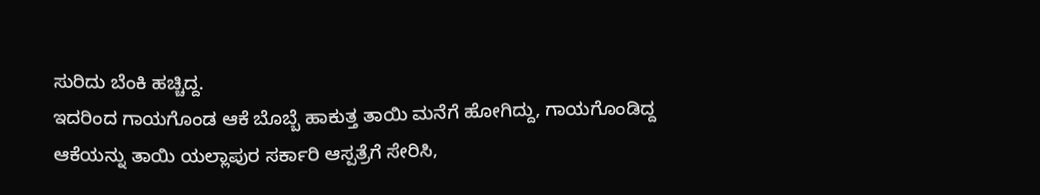ಸುರಿದು ಬೆಂಕಿ ಹಚ್ಚಿದ್ದ.
ಇದರಿಂದ ಗಾಯಗೊಂಡ ಆಕೆ ಬೊಬ್ಬೆ ಹಾಕುತ್ತ ತಾಯಿ ಮನೆಗೆ ಹೋಗಿದ್ದು, ಗಾಯಗೊಂಡಿದ್ದ ಆಕೆಯನ್ನು ತಾಯಿ ಯಲ್ಲಾಪುರ ಸರ್ಕಾರಿ ಆಸ್ಪತ್ರೆಗೆ ಸೇರಿಸಿ,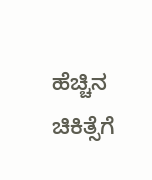ಹೆಚ್ಚಿನ ಚಿಕಿತ್ಸೆಗೆ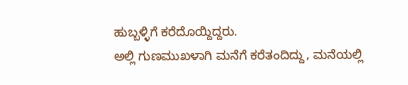ಹುಬ್ಬಳ್ಳಿಗೆ ಕರೆದೊಯ್ದಿದ್ದರು.
ಅಲ್ಲಿ ಗುಣಮುಖಳಾಗಿ ಮನೆಗೆ ಕರೆತಂದಿದ್ದು, ಮನೆಯಲ್ಲಿ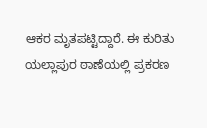ಆಕರ ಮೃತಪಟ್ಟಿದ್ದಾರೆ. ಈ ಕುರಿತು ಯಲ್ಲಾಪುರ ಠಾಣೆಯಲ್ಲಿ ಪ್ರಕರಣ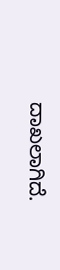ದಾಖಲಾಗಿದೆ.